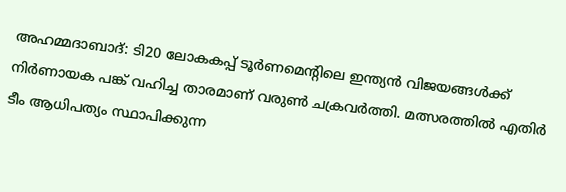അഹമ്മദാബാദ്: ടി20 ലോകകപ്പ് ടൂർണമെന്റിലെ ഇന്ത്യൻ വിജയങ്ങൾക്ക് നിർണായക പങ്ക് വഹിച്ച താരമാണ് വരുൺ ചക്രവർത്തി. മത്സരത്തിൽ എതിർ ടീം ആധിപത്യം സ്ഥാപിക്കുന്ന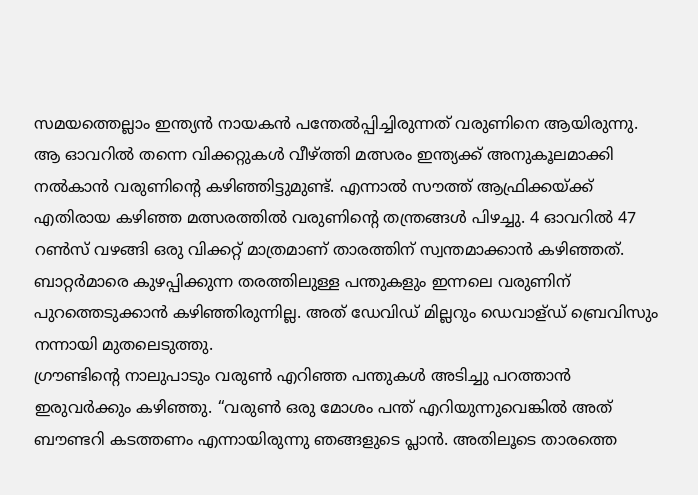സമയത്തെല്ലാം ഇന്ത്യൻ നായകൻ പന്തേൽപ്പിച്ചിരുന്നത് വരുണിനെ ആയിരുന്നു.
ആ ഓവറിൽ തന്നെ വിക്കറ്റുകൾ വീഴ്ത്തി മത്സരം ഇന്ത്യക്ക് അനുകൂലമാക്കി നൽകാൻ വരുണിന്റെ കഴിഞ്ഞിട്ടുമുണ്ട്. എന്നാൽ സൗത്ത് ആഫ്രിക്കയ്ക്ക് എതിരായ കഴിഞ്ഞ മത്സരത്തിൽ വരുണിന്റെ തന്ത്രങ്ങൾ പിഴച്ചു. 4 ഓവറിൽ 47 റൺസ് വഴങ്ങി ഒരു വിക്കറ്റ് മാത്രമാണ് താരത്തിന് സ്വന്തമാക്കാൻ കഴിഞ്ഞത്.
ബാറ്റർമാരെ കുഴപ്പിക്കുന്ന തരത്തിലുള്ള പന്തുകളും ഇന്നലെ വരുണിന് പുറത്തെടുക്കാൻ കഴിഞ്ഞിരുന്നില്ല. അത് ഡേവിഡ് മില്ലറും ഡെവാള്ഡ് ബ്രെവിസും നന്നായി മുതലെടുത്തു.
ഗ്രൗണ്ടിന്റെ നാലുപാടും വരുൺ എറിഞ്ഞ പന്തുകൾ അടിച്ചു പറത്താൻ ഇരുവർക്കും കഴിഞ്ഞു. “വരുൺ ഒരു മോശം പന്ത് എറിയുന്നുവെങ്കിൽ അത് ബൗണ്ടറി കടത്തണം എന്നായിരുന്നു ഞങ്ങളുടെ പ്ലാൻ. അതിലൂടെ താരത്തെ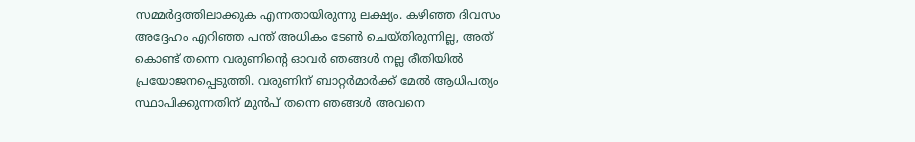സമ്മർദ്ദത്തിലാക്കുക എന്നതായിരുന്നു ലക്ഷ്യം. കഴിഞ്ഞ ദിവസം അദ്ദേഹം എറിഞ്ഞ പന്ത് അധികം ടേൺ ചെയ്തിരുന്നില്ല, അത് കൊണ്ട് തന്നെ വരുണിന്റെ ഓവർ ഞങ്ങൾ നല്ല രീതിയിൽ പ്രയോജനപ്പെടുത്തി. വരുണിന് ബാറ്റർമാർക്ക് മേൽ ആധിപത്യം സ്ഥാപിക്കുന്നതിന് മുൻപ് തന്നെ ഞങ്ങൾ അവനെ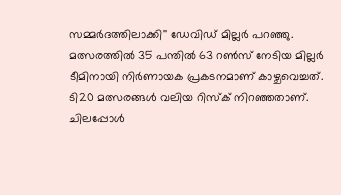സമ്മർദത്തിലാക്കി'' ഡേവിഡ് മില്ലർ പറഞ്ഞു.
മത്സരത്തിൽ 35 പന്തിൽ 63 റൺസ് നേടിയ മില്ലർ ടീമിനായി നിർണായക പ്രകടനമാണ് കാഴ്ചവെച്ചത്. ടി20 മത്സരങ്ങൾ വലിയ റിസ്ക് നിറഞ്ഞതാണ്. ചിലപ്പോൾ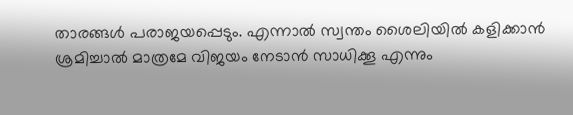താരങ്ങൾ പരാജയപ്പെടും. എന്നാൽ സ്വന്തം ശൈലിയിൽ കളിക്കാൻ ശ്രമിച്ചാൽ മാത്രമേ വിജയം നേടാൻ സാധിക്കൂ എന്നും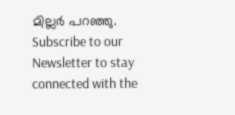മില്ലർ പറഞ്ഞു.
Subscribe to our Newsletter to stay connected with the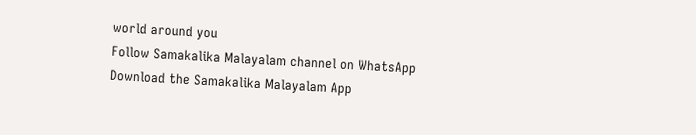world around you
Follow Samakalika Malayalam channel on WhatsApp
Download the Samakalika Malayalam App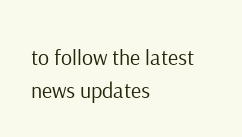to follow the latest news updates